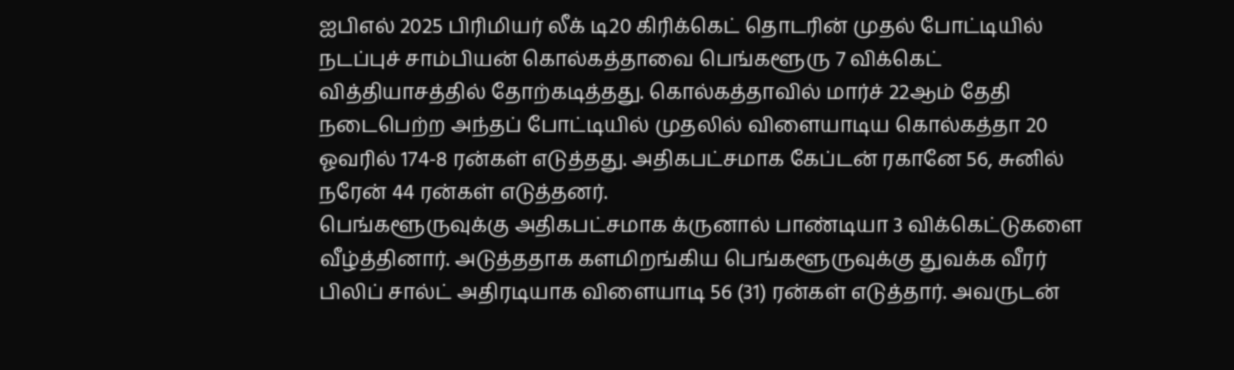ஐபிஎல் 2025 பிரிமியர் லீக் டி20 கிரிக்கெட் தொடரின் முதல் போட்டியில் நடப்புச் சாம்பியன் கொல்கத்தாவை பெங்களூரு 7 விக்கெட் வித்தியாசத்தில் தோற்கடித்தது. கொல்கத்தாவில் மார்ச் 22ஆம் தேதி நடைபெற்ற அந்தப் போட்டியில் முதலில் விளையாடிய கொல்கத்தா 20 ஓவரில் 174-8 ரன்கள் எடுத்தது. அதிகபட்சமாக கேப்டன் ரகானே 56, சுனில் நரேன் 44 ரன்கள் எடுத்தனர்.
பெங்களூருவுக்கு அதிகபட்சமாக க்ருனால் பாண்டியா 3 விக்கெட்டுகளை வீழ்த்தினார். அடுத்ததாக களமிறங்கிய பெங்களூருவுக்கு துவக்க வீரர் பிலிப் சால்ட் அதிரடியாக விளையாடி 56 (31) ரன்கள் எடுத்தார். அவருடன்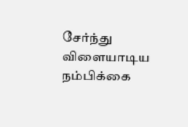சேர்ந்து விளையாடிய நம்பிக்கை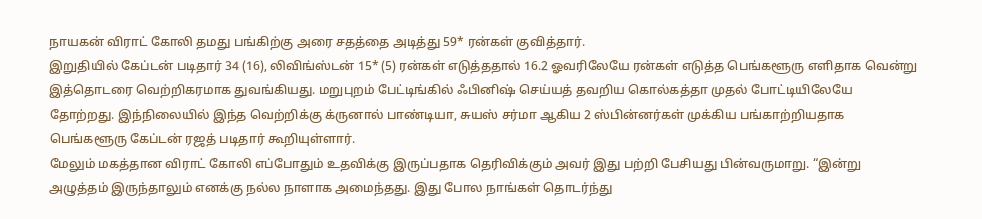நாயகன் விராட் கோலி தமது பங்கிற்கு அரை சதத்தை அடித்து 59* ரன்கள் குவித்தார்.
இறுதியில் கேப்டன் படிதார் 34 (16), லிவிங்ஸ்டன் 15* (5) ரன்கள் எடுத்ததால் 16.2 ஓவரிலேயே ரன்கள் எடுத்த பெங்களூரு எளிதாக வென்று இத்தொடரை வெற்றிகரமாக துவங்கியது. மறுபுறம் பேட்டிங்கில் ஃபினிஷ் செய்யத் தவறிய கொல்கத்தா முதல் போட்டியிலேயே தோற்றது. இந்நிலையில் இந்த வெற்றிக்கு க்ருனால் பாண்டியா, சுயஸ் சர்மா ஆகிய 2 ஸ்பின்னர்கள் முக்கிய பங்காற்றியதாக பெங்களூரு கேப்டன் ரஜத் படிதார் கூறியுள்ளார்.
மேலும் மகத்தான விராட் கோலி எப்போதும் உதவிக்கு இருப்பதாக தெரிவிக்கும் அவர் இது பற்றி பேசியது பின்வருமாறு. “இன்று அழுத்தம் இருந்தாலும் எனக்கு நல்ல நாளாக அமைந்தது. இது போல நாங்கள் தொடர்ந்து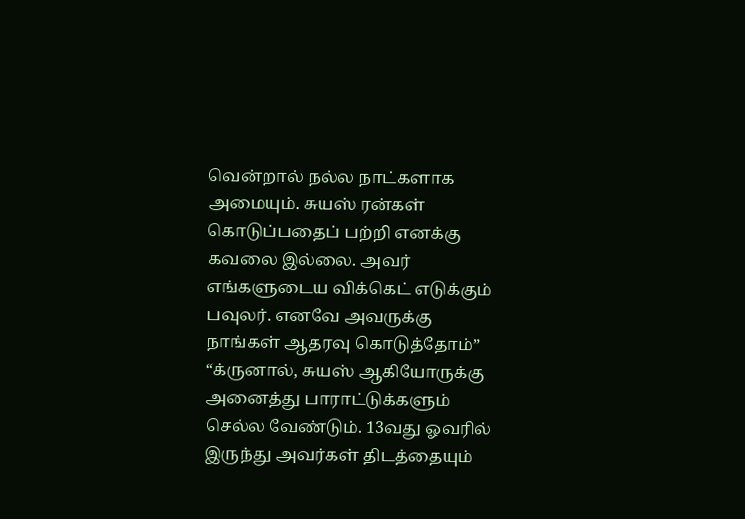வென்றால் நல்ல நாட்களாக அமையும். சுயஸ் ரன்கள் கொடுப்பதைப் பற்றி எனக்கு கவலை இல்லை. அவர் எங்களுடைய விக்கெட் எடுக்கும் பவுலர். எனவே அவருக்கு நாங்கள் ஆதரவு கொடுத்தோம்”
“க்ருனால், சுயஸ் ஆகியோருக்கு அனைத்து பாராட்டுக்களும் செல்ல வேண்டும். 13வது ஓவரில் இருந்து அவர்கள் திடத்தையும்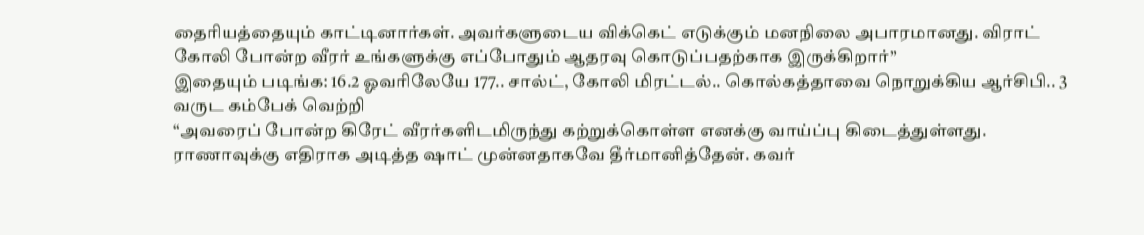தைரியத்தையும் காட்டினார்கள். அவர்களுடைய விக்கெட் எடுக்கும் மனநிலை அபாரமானது. விராட் கோலி போன்ற வீரர் உங்களுக்கு எப்போதும் ஆதரவு கொடுப்பதற்காக இருக்கிறார்”
இதையும் படிங்க: 16.2 ஓவரிலேயே 177.. சால்ட், கோலி மிரட்டல்.. கொல்கத்தாவை நொறுக்கிய ஆர்சிபி.. 3 வருட கம்பேக் வெற்றி
“அவரைப் போன்ற கிரேட் வீரர்களிடமிருந்து கற்றுக்கொள்ள எனக்கு வாய்ப்பு கிடைத்துள்ளது. ராணாவுக்கு எதிராக அடித்த ஷாட் முன்னதாகவே தீர்மானித்தேன். கவர்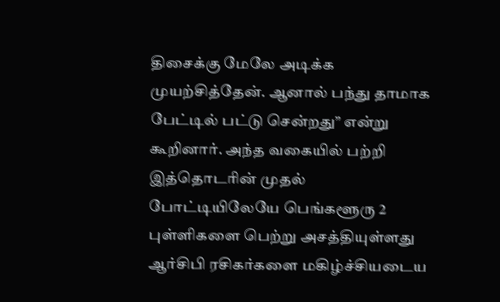திசைக்கு மேலே அடிக்க முயற்சித்தேன். ஆனால் பந்து தாமாக பேட்டில் பட்டு சென்றது” என்று கூறினார். அந்த வகையில் பற்றி இத்தொடரின் முதல் போட்டியிலேயே பெங்களூரு 2 புள்ளிகளை பெற்று அசத்தியுள்ளது ஆர்சிபி ரசிகர்களை மகிழ்ச்சியடைய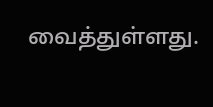வைத்துள்ளது.